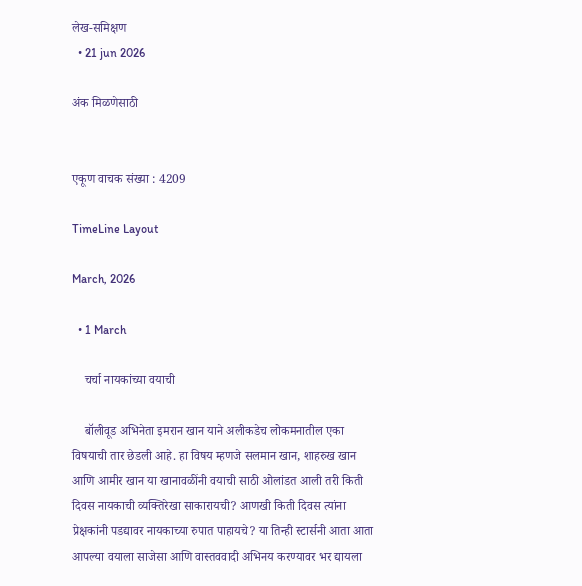लेख-समिक्षण
  • 21 jun 2026

अंक मिळणेसाठी


एकूण वाचक संख्या : 4209

TimeLine Layout

March, 2026

  • 1 March

    चर्चा नायकांच्या वयाची

    बॉलीवूड अभिनेता इमरान खान याने अलीकडेच लोकमनातील एका विषयाची तार छेडली आहे. हा विषय म्हणजे सलमान खान, शाहरुख खान आणि आमीर खान या खानावळींनी वयाची साठी ओलांडत आली तरी किती दिवस नायकाची व्यक्तिरेखा साकारायची? आणखी किती दिवस त्यांना प्रेक्षकांनी पडद्यावर नायकाच्या रुपात पाहायचे? या तिन्ही स्टार्सनी आता आता आपल्या वयाला साजेसा आणि वास्तववादी अभिनय करण्यावर भर द्यायला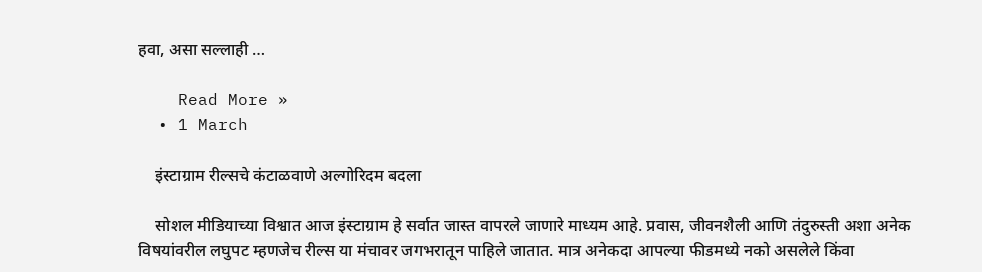हवा, असा सल्लाही …

    Read More »
  • 1 March

    इंस्टाग्राम रील्सचे कंटाळवाणे अल्गोरिदम बदला

    सोशल मीडियाच्या विश्वात आज इंस्टाग्राम हे सर्वात जास्त वापरले जाणारे माध्यम आहे. प्रवास, जीवनशैली आणि तंदुरुस्ती अशा अनेक विषयांवरील लघुपट म्हणजेच रील्स या मंचावर जगभरातून पाहिले जातात. मात्र अनेकदा आपल्या फीडमध्ये नको असलेले किंवा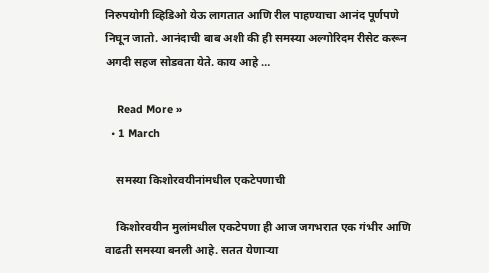निरुपयोगी व्हिडिओ येऊ लागतात आणि रील पाहण्याचा आनंद पूर्णपणे निघून जातो. आनंदाची बाब अशी की ही समस्या अल्गोरिदम रीसेट करून अगदी सहज सोडवता येते. काय आहे …

    Read More »
  • 1 March

    समस्या किशोरवयीनांमधील एकटेपणाची

    किशोरवयीन मुलांमधील एकटेपणा ही आज जगभरात एक गंभीर आणि वाढती समस्या बनली आहे. सतत येणाऱ्या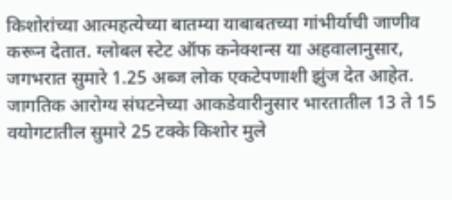किशोरांच्या आत्महत्येच्या बातम्या याबाबतच्या गांभीर्याची जाणीव करून देतात. ग्लोबल स्टेट ऑफ कनेक्शन्स या अहवालानुसार, जगभरात सुमारे 1.25 अब्ज लोक एकटेपणाशी झुंज देत आहेत. जागतिक आरोग्य संघटनेच्या आकडेवारीनुसार भारतातील 13 ते 15 वयोगटातील सुमारे 25 टक्के किशोर मुले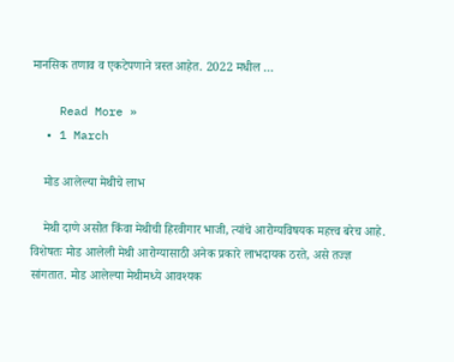मानसिक तणाव व एकटेपणाने त्रस्त आहेत. 2022 मधील …

    Read More »
  • 1 March

    मोड आलेल्या मेथीचे लाभ

    मेथी दाणे असोत किंवा मेथीची हिरवीगार भाजी, त्यांचे आरोग्यविषयक महत्त्व बरेच आहे. विशेषतः मोड आलेली मेथी आरोग्यासाठी अनेक प्रकारे लाभदायक ठरते, असे तज्ज्ञ सांगतात. मोड आलेल्या मेथीमध्ये आवश्यक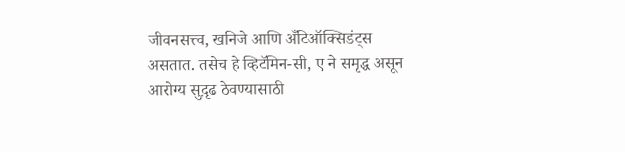जीवनसत्त्व, खनिजे आणि अँटिऑक्सिडंट्स असतात. तसेच हे व्हिटॅमिन-सी, ए ने समृद्ध असून आरोग्य सुद़ृढ ठेवण्यासाठी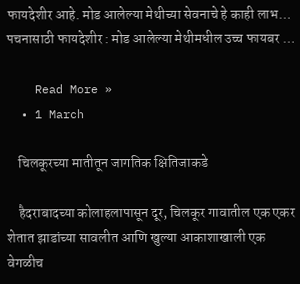फायदेशीर आहे. मोड आलेल्या मेथीच्या सेवनाचे हे काही लाभ… पचनासाठी फायदेशीर : मोड आलेल्या मेथीमधील उच्च फायबर …

    Read More »
  • 1 March

    चिलकूरच्या मातीतून जागतिक क्षितिजाकडे

    हैदराबादच्या कोलाहलापासून दूर, चिलकूर गावातील एक एकर शेतात झाडांच्या सावलीत आणि खुल्या आकाशाखाली एक वेगळीच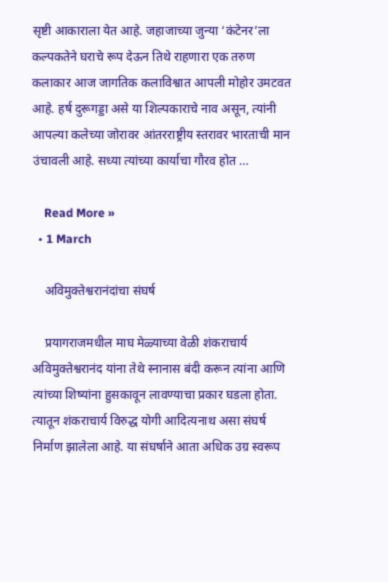सृष्टी आकाराला येत आहे. जहाजाच्या जुन्या ‌‘कंटेनर‌’ला कल्पकतेने घराचे रूप देऊन तिथे राहणारा एक तरुण कलाकार आज जागतिक कलाविश्वात आपली मोहोर उमटवत आहे. हर्ष दुरूगड्डा असे या शिल्पकाराचे नाव असून, त्यांनी आपल्या कलेच्या जोरावर आंतरराष्ट्रीय स्तरावर भारताची मान उंचावली आहे. सध्या त्यांच्या कार्याचा गौरव होत …

    Read More »
  • 1 March

    अविमुक्तेश्वरानंदांचा संघर्ष

    प्रयागराजमधील माघ मेळ्याच्या वेळी शंकराचार्य अविमुक्तेश्वरानंद यांना तेथे स्नानास बंदी करून त्यांना आणि त्यांच्या शिष्यांना हुसकावून लावण्याचा प्रकार घडला होता. त्यातून शंकराचार्य विरुद्ध योगी आदित्यनाथ असा संघर्ष निर्माण झालेला आहे. या संघर्षाने आता अधिक उग्र स्वरूप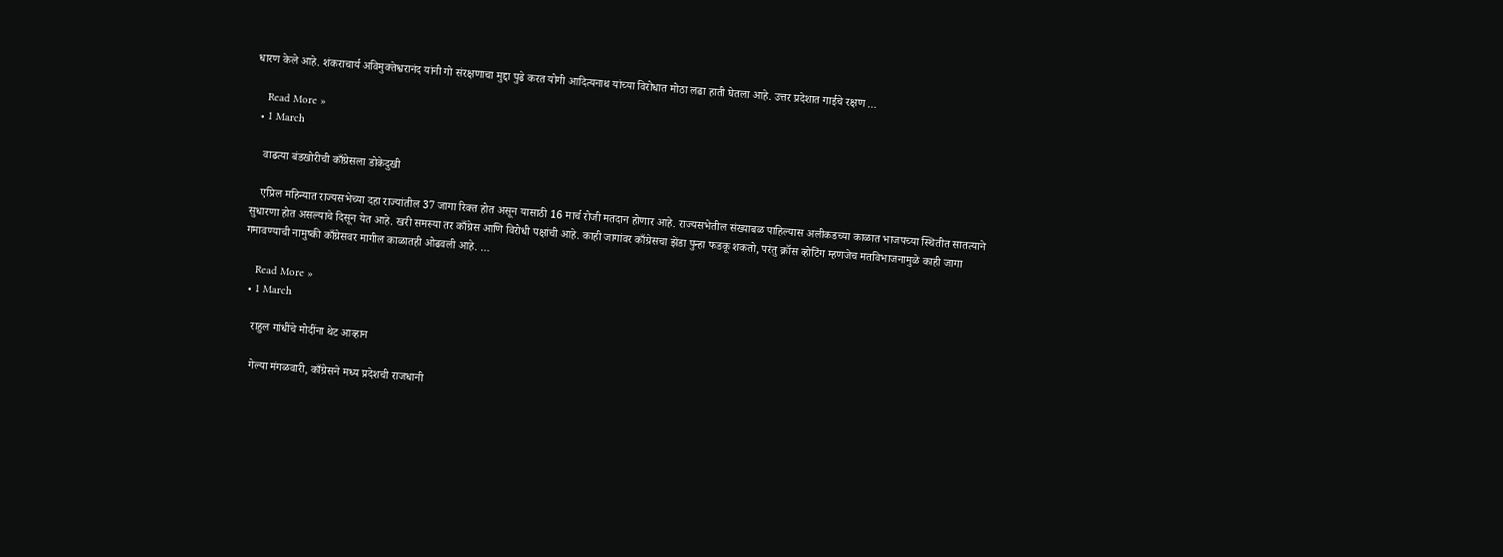धारण केले आहे. शंकराचार्य अविमुक्तेश्वरानंद यांनी गो संरक्षणाचा मुद्दा पुढे करत योगी आदित्यनाथ यांच्या विरोधात मोठा लढा हाती घेतला आहे. उत्तर प्रदेशात गाईचे रक्षण …

    Read More »
  • 1 March

    वाढत्या बंडखोरीची काँग्रेसला डोकेदुखी

    एप्रिल महिन्यात राज्यसभेच्या दहा राज्यांतील 37 जागा रिक्त होत असून यासाठी 16 मार्च रोजी मतदान होणार आहे. राज्यसभेतील संख्याबळ पाहिल्यास अलीकडच्या काळात भाजपच्या स्थितीत सातत्याने सुधारणा होत असल्याचे दिसून येत आहे. खरी समस्या तर काँग्रेस आणि विरोधी पक्षांची आहे. काही जागांवर काँग्रेसचा झेंडा पुन्हा फडकू शकतो, परंतु क्रॉस व्होटिंग म्हणजेच मतविभाजनामुळे काही जागा गमावण्याची नामुष्की काँग्रेसवर मागील काळातही ओढवली आहे. …

    Read More »
  • 1 March

    राहुल गांधींचे मोदींना थेट आव्हान

    गेल्या मंगळवारी, काँग्रेसने मध्य प्रदेशची राजधानी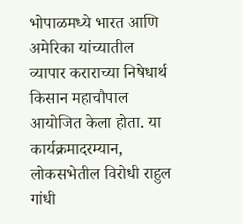भोपाळमध्ये भारत आणि अमेरिका यांच्यातील व्यापार कराराच्या निषेधार्थ किसान महाचौपाल आयोजित केला होता. या कार्यक्रमादरम्यान, लोकसभेतील विरोधी राहुल गांधी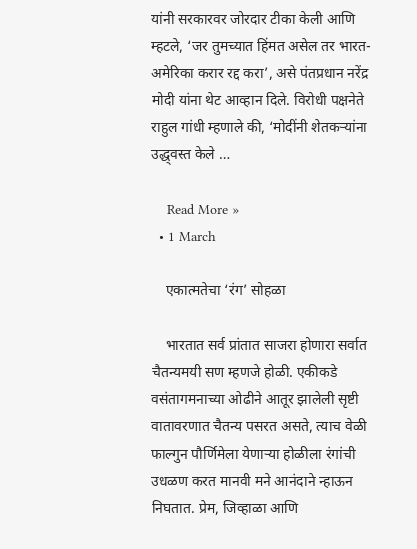यांनी सरकारवर जोरदार टीका केली आणि म्हटले, ‘जर तुमच्यात हिंमत असेल तर भारत-अमेरिका करार रद्द करा‌’, असे पंतप्रधान नरेंद्र मोदी यांना थेट आव्हान दिले. विरोधी पक्षनेते राहुल गांधी म्हणाले की, ‘मोदींनी शेतकऱ्यांना उद्ध्‌‍वस्त केले …

    Read More »
  • 1 March

    एकात्मतेचा ‌‘रंग‌’ सोहळा

    भारतात सर्व प्रांतात साजरा होणारा सर्वात चैतन्यमयी सण म्हणजे होळी. एकीकडे वसंतागमनाच्या ओढीने आतूर झालेली सृष्टी वातावरणात चैतन्य पसरत असते, त्याच वेळी फाल्गुन पौर्णिमेला येणाऱ्या होळीला रंगांची उधळण करत मानवी मने आनंदाने न्हाऊन निघतात. प्रेम, जिव्हाळा आणि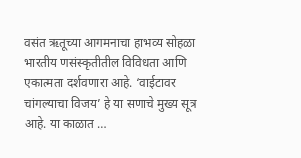वसंत ऋतूच्या आगमनाचा हाभव्य सोहळा भारतीय णसंस्कृतीतील विविधता आणि एकात्मता दर्शवणारा आहे. ‘वाईटावर चांगल्याचा विजय‌’ हे या सणाचे मुख्य सूत्र आहे. या काळात …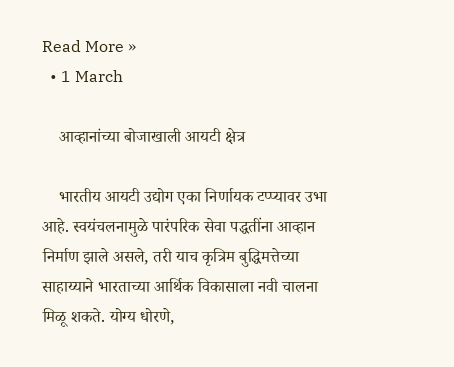Read More »
  • 1 March

    आव्हानांच्या बोजाखाली आयटी क्षेत्र

    भारतीय आयटी उद्योग एका निर्णायक टप्प्यावर उभा आहे. स्वयंचलनामुळे पारंपरिक सेवा पद्धतींना आव्हान निर्माण झाले असले, तरी याच कृत्रिम बुद्धिमत्तेच्या साहाय्याने भारताच्या आर्थिक विकासाला नवी चालना मिळू शकते. योग्य धोरणे,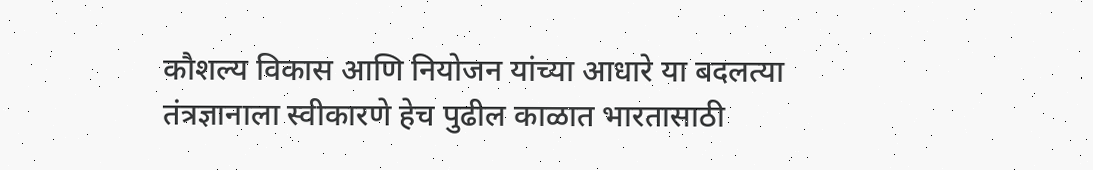कौशल्य विकास आणि नियोजन यांच्या आधारे या बदलत्या तंत्रज्ञानाला स्वीकारणे हेच पुढील काळात भारतासाठी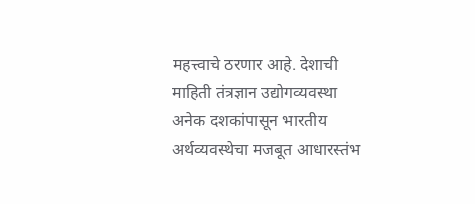महत्त्वाचे ठरणार आहे. देशाची माहिती तंत्रज्ञान उद्योगव्यवस्था अनेक दशकांपासून भारतीय अर्थव्यवस्थेचा मजबूत आधारस्तंभ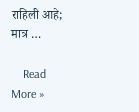राहिली आहे; मात्र …

    Read More »